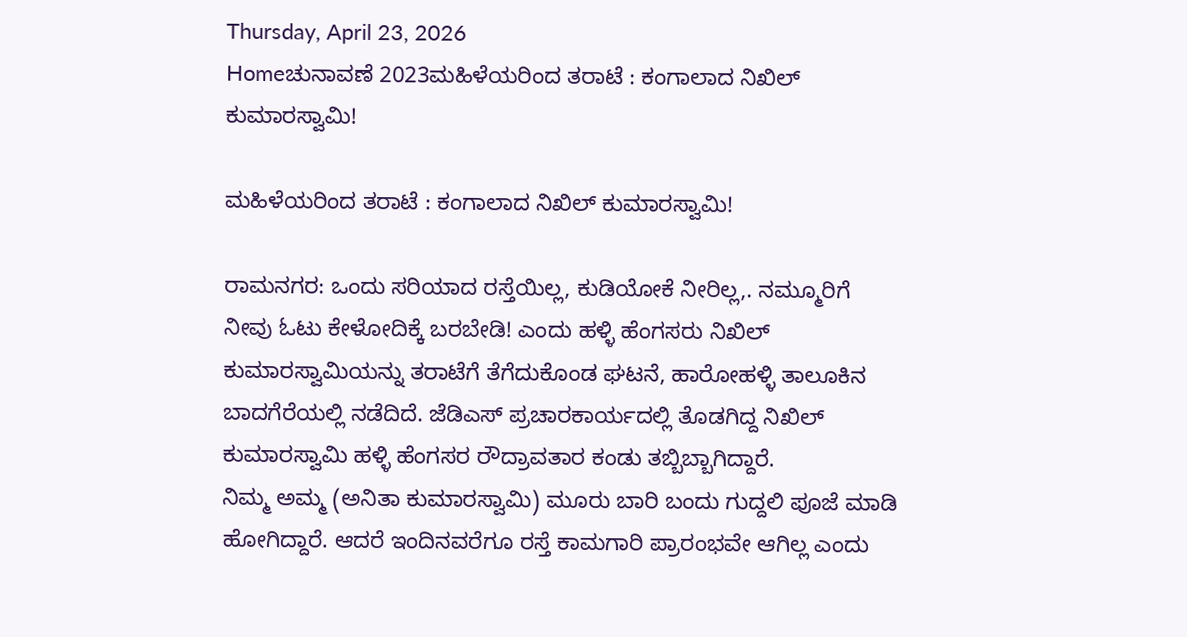Thursday, April 23, 2026
Homeಚುನಾವಣೆ 2023ಮಹಿಳೆಯರಿಂದ ತರಾಟೆ : ಕಂಗಾಲಾದ ನಿಖಿಲ್ ಕುಮಾರಸ್ವಾಮಿ!

ಮಹಿಳೆಯರಿಂದ ತರಾಟೆ : ಕಂಗಾಲಾದ ನಿಖಿಲ್ ಕುಮಾರಸ್ವಾಮಿ!

ರಾಮನಗರ: ಒಂದು ಸರಿಯಾದ ರಸ್ತೆಯಿಲ್ಲ, ಕುಡಿಯೋಕೆ ನೀರಿಲ್ಲ,. ನಮ್ಮೂರಿಗೆ ನೀವು ಓಟು ಕೇಳೋದಿಕ್ಕೆ ಬರಬೇಡಿ! ಎಂದು ಹಳ್ಳಿ ಹೆಂಗಸರು ನಿಖಿಲ್ ಕುಮಾರಸ್ವಾಮಿಯನ್ನು ತರಾಟೆಗೆ ತೆಗೆದುಕೊಂಡ ಘಟನೆ, ಹಾರೋಹಳ್ಳಿ ತಾಲೂಕಿನ ಬಾದಗೆರೆಯಲ್ಲಿ ನಡೆದಿದೆ. ಜೆಡಿಎಸ್ ಪ್ರಚಾರಕಾರ್ಯದಲ್ಲಿ ತೊಡಗಿದ್ದ ನಿಖಿಲ್ ಕುಮಾರಸ್ವಾಮಿ ಹಳ್ಳಿ ಹೆಂಗಸರ ರೌದ್ರಾವತಾರ ಕಂಡು ತಬ್ಬಿಬ್ಬಾಗಿದ್ದಾರೆ.
ನಿಮ್ಮ ಅಮ್ಮ (ಅನಿತಾ ಕುಮಾರಸ್ವಾಮಿ) ಮೂರು ಬಾರಿ ಬಂದು ಗುದ್ದಲಿ ಪೂಜೆ ಮಾಡಿ ಹೋಗಿದ್ದಾರೆ. ಆದರೆ ಇಂದಿನವರೆಗೂ ರಸ್ತೆ ಕಾಮಗಾರಿ ಪ್ರಾರಂಭವೇ ಆಗಿಲ್ಲ ಎಂದು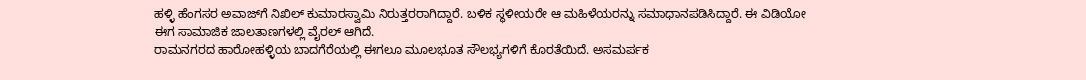ಹಳ್ಳಿ ಹೆಂಗಸರ ಅವಾಜ್‍ಗೆ ನಿಖಿಲ್ ಕುಮಾರಸ್ವಾಮಿ ನಿರುತ್ತರರಾಗಿದ್ದಾರೆ. ಬಳಿಕ ಸ್ಥಳೀಯರೇ ಆ ಮಹಿಳೆಯರನ್ನು ಸಮಾಧಾನಪಡಿಸಿದ್ದಾರೆ. ಈ ವಿಡಿಯೋ ಈಗ ಸಾಮಾಜಿಕ ಜಾಲತಾಣಗಳಲ್ಲಿ ವೈರಲ್ ಆಗಿದೆ.
ರಾಮನಗರದ ಹಾರೋಹಳ್ಳಿಯ ಬಾದಗೆರೆಯಲ್ಲಿ ಈಗಲೂ ಮೂಲಭೂತ ಸೌಲಭ್ಯಗಳಿಗೆ ಕೊರತೆಯಿದೆ. ಅಸಮರ್ಪಕ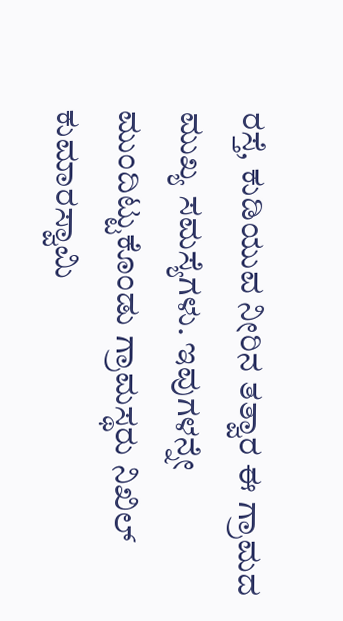ರಸ್ತೆ, ಕುಡಿಯುವ ನೀರಿನ ತತ್ವಾರ ಈ ಗ್ರಾಮದ ಮುಖ್ಯ ಸಮಸ್ಯೆಗಳು. ಇವುಗಳನ್ನೇ ಮುಂದಿಟ್ಟುಕೊಂಡು ಗ್ರಾಮಸ್ಥರು ನಿಖಿಲ್ ಕುಮಾರಸ್ವಾಮಿ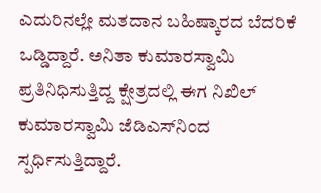ಎದುರಿನಲ್ಲೇ ಮತದಾನ ಬಹಿಷ್ಕಾರದ ಬೆದರಿಕೆ ಒಡ್ಡಿದ್ದಾರೆ. ಅನಿತಾ ಕುಮಾರಸ್ವಾಮಿ ಪ್ರತಿನಿಧಿಸುತ್ತಿದ್ದ ಕ್ಷೇತ್ರದಲ್ಲಿ ಈಗ ನಿಖಿಲ್ ಕುಮಾರಸ್ವಾಮಿ ಜೆಡಿಎಸ್‍ನಿಂದ ಸ್ಪರ್ಧಿಸುತ್ತಿದ್ದಾರೆ.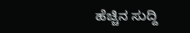ಹೆಚ್ಚಿನ ಸುದ್ದಿ